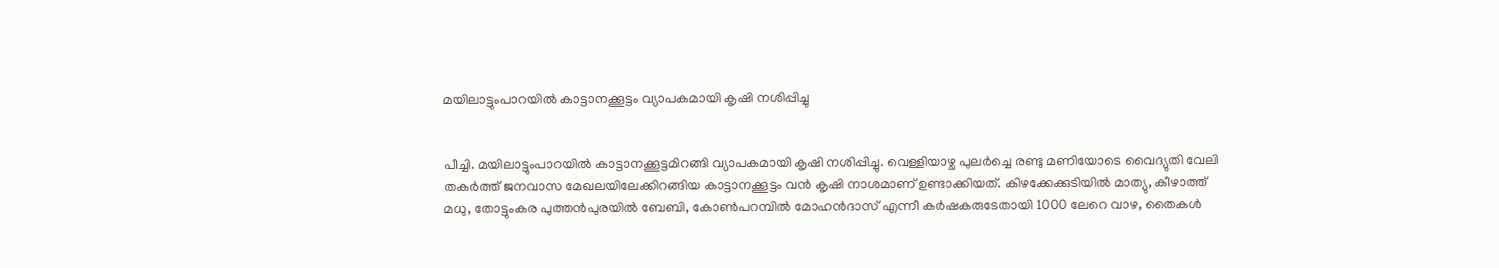മയിലാട്ടുംപാറയിൽ കാട്ടാനക്കൂട്ടം വ്യാപകമായി കൃഷി നശിപ്പിച്ചു


പീച്ചി. മയിലാട്ടുംപാറയിൽ കാട്ടാനക്കൂട്ടമിറങ്ങി വ്യാപകമായി കൃഷി നശിപ്പിച്ചു. വെള്ളിയാഴ്ച പുലർച്ചെ രണ്ടു മണിയോടെ വൈദ്യുതി വേലി തകർത്ത് ജനവാസ മേഖലയിലേക്കിറങ്ങിയ കാട്ടാനക്കൂട്ടം വൻ കൃഷി നാശമാണ് ഉണ്ടാക്കിയത്. കിഴക്കേക്കുടിയിൽ മാത്യു, കീഴാത്ത് മധു, തോട്ടുംകര പുത്തൻപുരയിൽ ബേബി, കോൺപറമ്പിൽ മോഹൻദാസ് എന്നീ കർഷകരുടേതായി 1000 ലേറെ വാഴ, തൈകൾ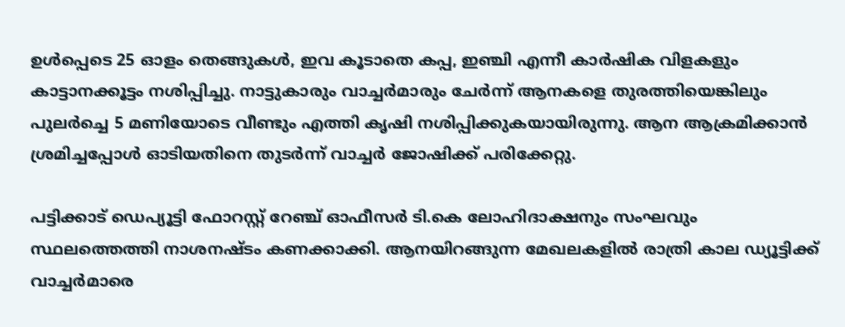ഉൾപ്പെടെ 25 ഓളം തെങ്ങുകൾ, ഇവ കൂടാതെ കപ്പ, ഇഞ്ചി എന്നീ കാർഷിക വിളകളും കാട്ടാനക്കൂട്ടം നശിപ്പിച്ചു. നാട്ടുകാരും വാച്ചർമാരും ചേർന്ന് ആനകളെ തുരത്തിയെങ്കിലും പുലർച്ചെ 5 മണിയോടെ വീണ്ടും എത്തി കൃഷി നശിപ്പിക്കുകയായിരുന്നു. ആന ആക്രമിക്കാൻ ശ്രമിച്ചപ്പോൾ ഓടിയതിനെ തുടർന്ന് വാച്ചർ ജോഷിക്ക് പരിക്കേറ്റു.

പട്ടിക്കാട് ഡെപ്യൂട്ടി ഫോറസ്റ്റ് റേഞ്ച് ഓഫീസർ ടി.കെ ലോഹിദാക്ഷനും സംഘവും സ്ഥലത്തെത്തി നാശനഷ്ടം കണക്കാക്കി. ആനയിറങ്ങുന്ന മേഖലകളിൽ രാത്രി കാല ഡ്യൂട്ടിക്ക് വാച്ചർമാരെ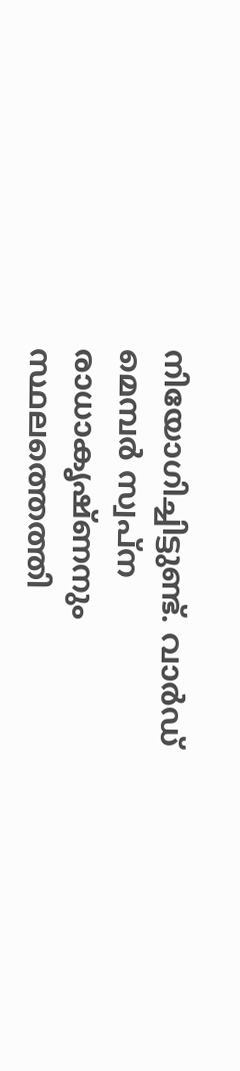നിയോഗിച്ചിട്ടുണ്ട്. വാർഡ് മെമ്പർ സ്വപ്ന രാധാകൃഷ്ണനും സ്ഥലത്തെത്തി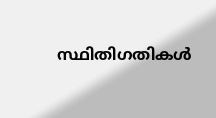സ്ഥിതിഗതികൾ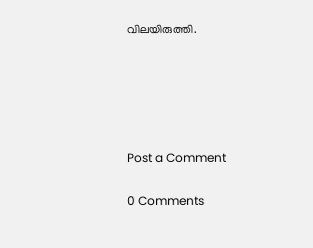വിലയിരുത്തി.





Post a Comment

0 Comments